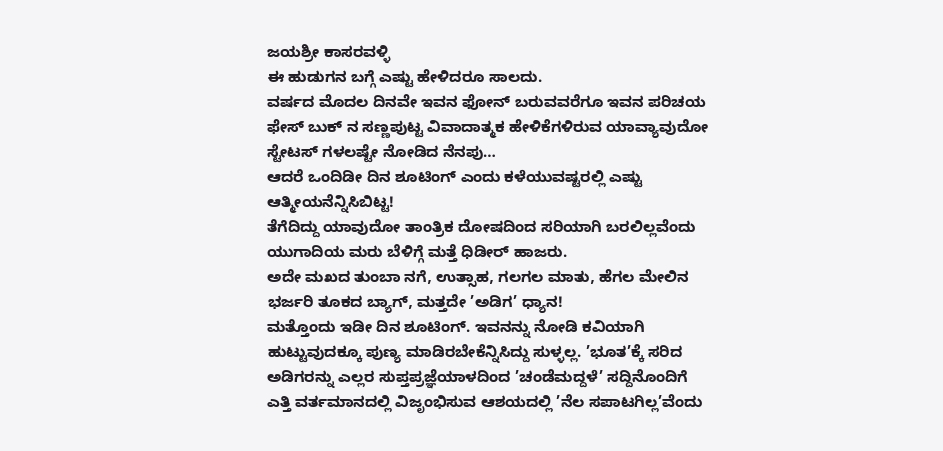ಜಯಶ್ರೀ ಕಾಸರವಳ್ಳಿ
ಈ ಹುಡುಗನ ಬಗ್ಗೆ ಎಷ್ಟು ಹೇಳಿದರೂ ಸಾಲದು.
ವರ್ಷದ ಮೊದಲ ದಿನವೇ ಇವನ ಫೋನ್ ಬರುವವರೆಗೂ ಇವನ ಪರಿಚಯ ಫೇಸ್ ಬುಕ್ ನ ಸಣ್ಣಪುಟ್ಟ ವಿವಾದಾತ್ಮಕ ಹೇಳಿಕೆಗಳಿರುವ ಯಾವ್ಯಾವುದೋ ಸ್ಟೇಟಸ್ ಗಳಲಷ್ಟೇ ನೋಡಿದ ನೆನಪು…
ಆದರೆ ಒಂದಿಡೀ ದಿನ ಶೂಟಿಂಗ್ ಎಂದು ಕಳೆಯುವಷ್ಟರಲ್ಲಿ ಎಷ್ಟು ಆತ್ಮೀಯನೆನ್ನಿಸಿಬಿಟ್ಟ!
ತೆಗೆದಿದ್ದು ಯಾವುದೋ ತಾಂತ್ರಿಕ ದೋಷದಿಂದ ಸರಿಯಾಗಿ ಬರಲಿಲ್ಲವೆಂದು ಯುಗಾದಿಯ ಮರು ಬೆಳಿಗ್ಗೆ ಮತ್ತೆ ಧಿಡೀರ್ ಹಾಜರು.
ಅದೇ ಮಖದ ತುಂಬಾ ನಗೆ, ಉತ್ಸಾಹ, ಗಲಗಲ ಮಾತು, ಹೆಗಲ ಮೇಲಿನ ಭರ್ಜರಿ ತೂಕದ ಬ್ಯಾಗ್, ಮತ್ತದೇ ’ಅಡಿಗ’ ಧ್ಯಾನ!
ಮತ್ತೊಂದು ಇಡೀ ದಿನ ಶೂಟಿಂಗ್. ಇವನನ್ನು ನೋಡಿ ಕವಿಯಾಗಿ ಹುಟ್ಟುವುದಕ್ಕೂ ಪುಣ್ಯ ಮಾಡಿರಬೇಕೆನ್ನಿಸಿದ್ದು ಸುಳ್ಳಲ್ಲ. ’ಭೂತ’ಕ್ಕೆ ಸರಿದ ಅಡಿಗರನ್ನು ಎಲ್ಲರ ಸುಪ್ತಪ್ರಜ್ಞೆಯಾಳದಿಂದ ’ಚಂಡೆಮದ್ದಳೆ’ ಸದ್ದಿನೊಂದಿಗೆ ಎತ್ತಿ ವರ್ತಮಾನದಲ್ಲಿ ವಿಜೃಂಭಿಸುವ ಆಶಯದಲ್ಲಿ ’ನೆಲ ಸಪಾಟಗಿಲ್ಲ’ವೆಂದು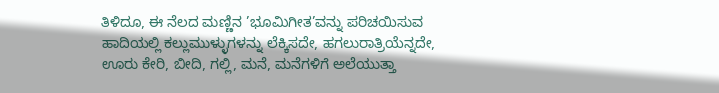ತಿಳಿದೂ, ಈ ನೆಲದ ಮಣ್ಣಿನ ’ಭೂಮಿಗೀತ’ವನ್ನು ಪರಿಚಯಿಸುವ ಹಾದಿಯಲ್ಲಿ ಕಲ್ಲುಮುಳ್ಳುಗಳನ್ನು ಲೆಕ್ಕಿಸದೇ, ಹಗಲುರಾತ್ರಿಯೆನ್ನದೇ, ಊರು ಕೇರಿ, ಬೀದಿ, ಗಲ್ಲಿ, ಮನೆ, ಮನೆಗಳಿಗೆ ಅಲೆಯುತ್ತಾ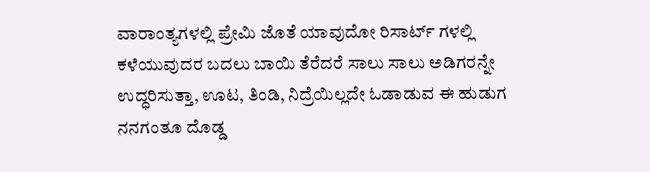ವಾರಾಂತ್ಯಗಳಲ್ಲಿ ಪ್ರೇಮಿ ಜೊತೆ ಯಾವುದೋ ರಿಸಾರ್ಟ್ ಗಳಲ್ಲಿ ಕಳೆಯುವುದರ ಬದಲು ಬಾಯಿ ತೆರೆದರೆ ಸಾಲು ಸಾಲು ಅಡಿಗರನ್ನೇ ಉದ್ಧರಿಸುತ್ತಾ, ಊಟ, ತಿಂಡಿ, ನಿದ್ರೆಯಿಲ್ಲದೇ ಓಡಾಡುವ ಈ ಹುಡುಗ ನನಗಂತೂ ದೊಡ್ಡ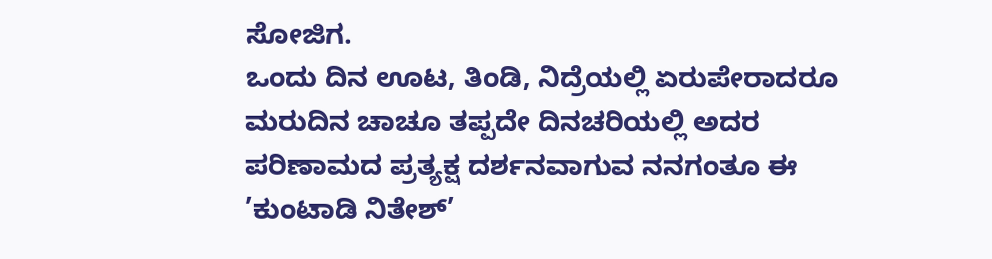ಸೋಜಿಗ.
ಒಂದು ದಿನ ಊಟ, ತಿಂಡಿ, ನಿದ್ರೆಯಲ್ಲಿ ಏರುಪೇರಾದರೂ ಮರುದಿನ ಚಾಚೂ ತಪ್ಪದೇ ದಿನಚರಿಯಲ್ಲಿ ಅದರ ಪರಿಣಾಮದ ಪ್ರತ್ಯಕ್ಷ ದರ್ಶನವಾಗುವ ನನಗಂತೂ ಈ ’ಕುಂಟಾಡಿ ನಿತೇಶ್’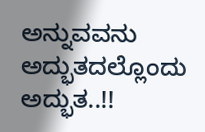ಅನ್ನುವವನು ಅದ್ಭುತದಲ್ಲೊಂದು ಅದ್ಭುತ..!!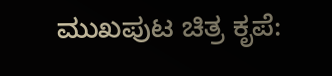ಮುಖಪುಟ ಚಿತ್ರ ಕೃಪೆ: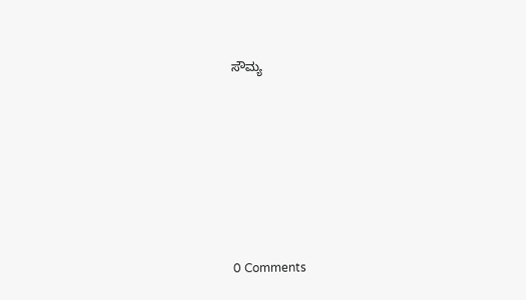ಸೌಮ್ಯ






0 Comments